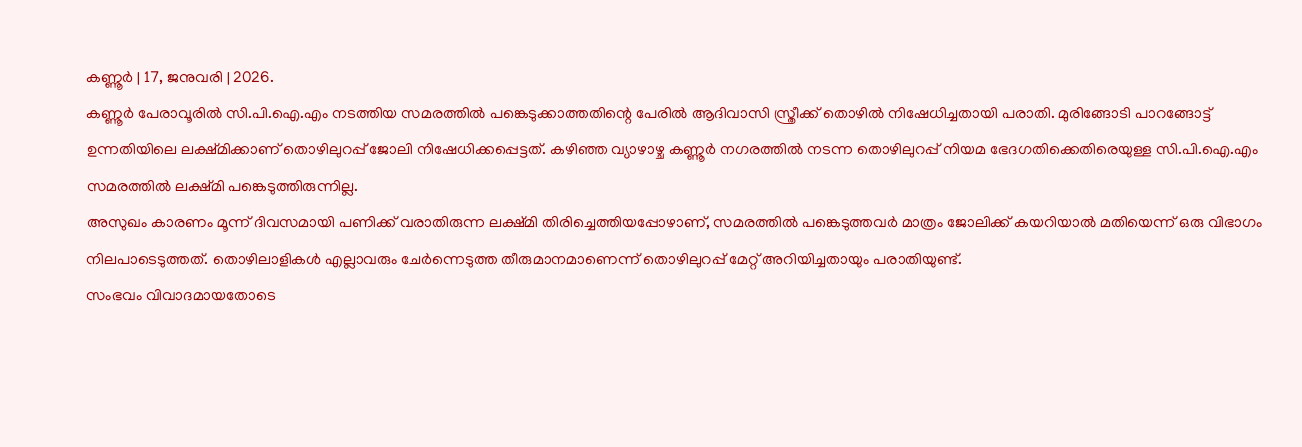കണ്ണൂർ | 17, ജനുവരി | 2026.
കണ്ണൂർ പേരാവൂരിൽ സി.പി.ഐ.എം നടത്തിയ സമരത്തിൽ പങ്കെടുക്കാത്തതിന്റെ പേരിൽ ആദിവാസി സ്ത്രീക്ക് തൊഴിൽ നിഷേധിച്ചതായി പരാതി. മുരിങ്ങോടി പാറങ്ങോട്ട് ഉന്നതിയിലെ ലക്ഷ്മിക്കാണ് തൊഴിലുറപ്പ് ജോലി നിഷേധിക്കപ്പെട്ടത്. കഴിഞ്ഞ വ്യാഴാഴ്ച കണ്ണൂർ നഗരത്തിൽ നടന്ന തൊഴിലുറപ്പ് നിയമ ഭേദഗതിക്കെതിരെയുള്ള സി.പി.ഐ.എം സമരത്തിൽ ലക്ഷ്മി പങ്കെടുത്തിരുന്നില്ല.
അസുഖം കാരണം മൂന്ന് ദിവസമായി പണിക്ക് വരാതിരുന്ന ലക്ഷ്മി തിരിച്ചെത്തിയപ്പോഴാണ്, സമരത്തിൽ പങ്കെടുത്തവർ മാത്രം ജോലിക്ക് കയറിയാൽ മതിയെന്ന് ഒരു വിഭാഗം നിലപാടെടുത്തത്. തൊഴിലാളികൾ എല്ലാവരും ചേർന്നെടുത്ത തീരുമാനമാണെന്ന് തൊഴിലുറപ്പ് മേറ്റ് അറിയിച്ചതായും പരാതിയുണ്ട്.
സംഭവം വിവാദമായതോടെ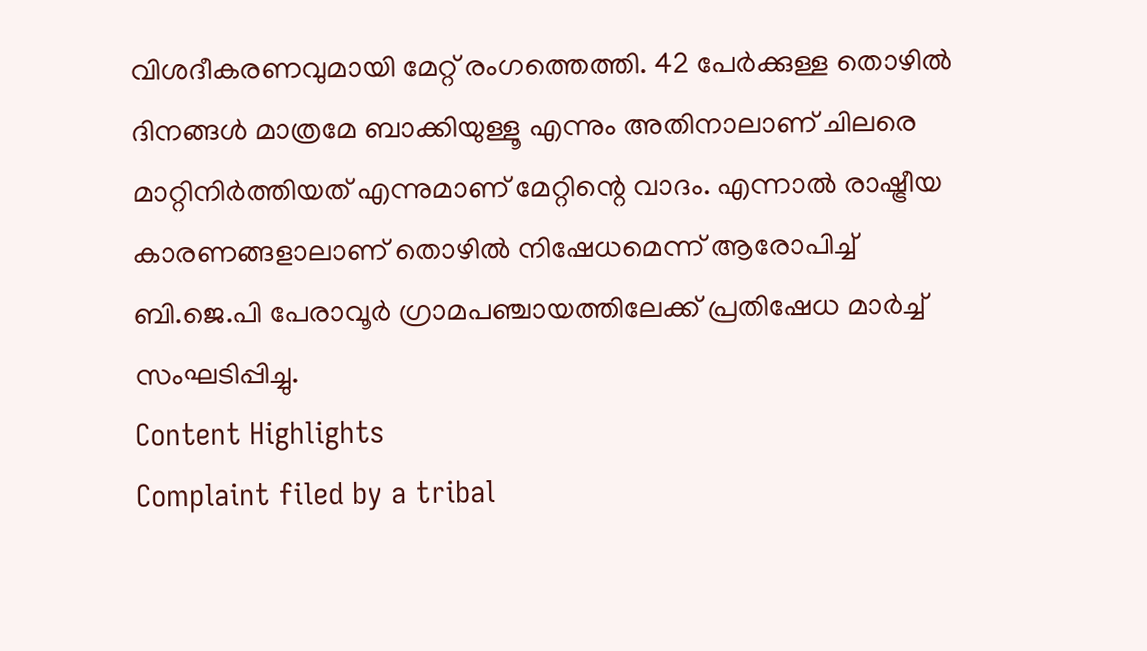വിശദീകരണവുമായി മേറ്റ് രംഗത്തെത്തി. 42 പേർക്കുള്ള തൊഴിൽ ദിനങ്ങൾ മാത്രമേ ബാക്കിയുള്ളൂ എന്നും അതിനാലാണ് ചിലരെ മാറ്റിനിർത്തിയത് എന്നുമാണ് മേറ്റിന്റെ വാദം. എന്നാൽ രാഷ്ട്രീയ കാരണങ്ങളാലാണ് തൊഴിൽ നിഷേധമെന്ന് ആരോപിച്ച് ബി.ജെ.പി പേരാവൂർ ഗ്രാമപഞ്ചായത്തിലേക്ക് പ്രതിഷേധ മാർച്ച് സംഘടിപ്പിച്ചു.
Content Highlights
Complaint filed by a tribal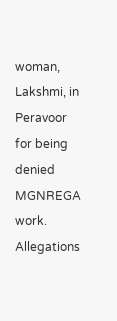woman, Lakshmi, in Peravoor for being denied MGNREGA work.
Allegations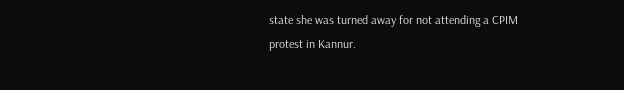state she was turned away for not attending a CPIM protest in Kannur.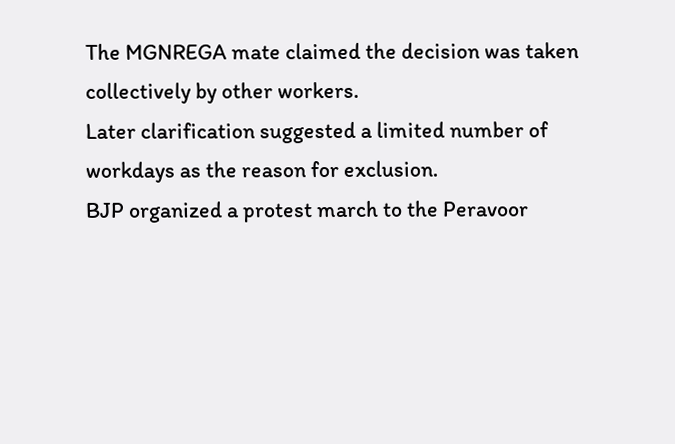The MGNREGA mate claimed the decision was taken collectively by other workers.
Later clarification suggested a limited number of workdays as the reason for exclusion.
BJP organized a protest march to the Peravoor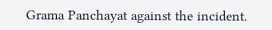Grama Panchayat against the incident.